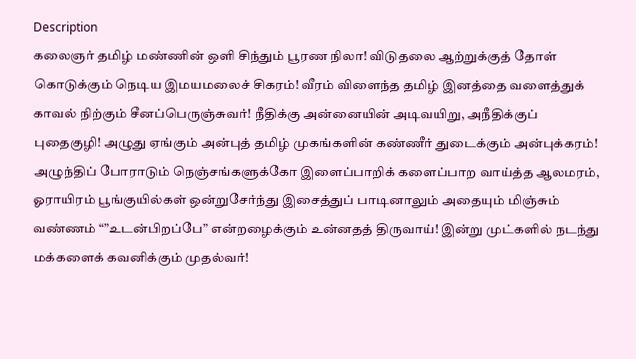Description
கலைஞர் தமிழ் மண்ணின் ஒளி சிந்தும் பூரண நிலா! விடுதலை ஆற்றுக்குத் தோள் கொடுக்கும் நெடிய இமயமலைச் சிகரம்! வீரம் விளைந்த தமிழ் இனத்தை வளைத்துக் காவல் நிற்கும் சீனப்பெருஞ்சுவர்! நீதிக்கு அன்னையின் அடிவயிறு, அநீதிக்குப் புதைகுழி! அழுது ஏங்கும் அன்புத் தமிழ் முகங்களின் கண்ணீர் துடைக்கும் அன்புக்கரம்! அழுந்திப் போராடும் நெஞ்சங்களுக்கோ இளைப்பாறிக் களைப்பாற வாய்த்த ஆலமரம், ஓராயிரம் பூங்குயில்கள் ஒன்றுசேர்ந்து இசைத்துப் பாடினாலும் அதையும் மிஞ்சும் வண்ணம் “”உடன்பிறப்பே” என்றழைக்கும் உன்னதத் திருவாய்! இன்று முட்களில் நடந்து மக்களைக் கவனிக்கும் முதல்வர்!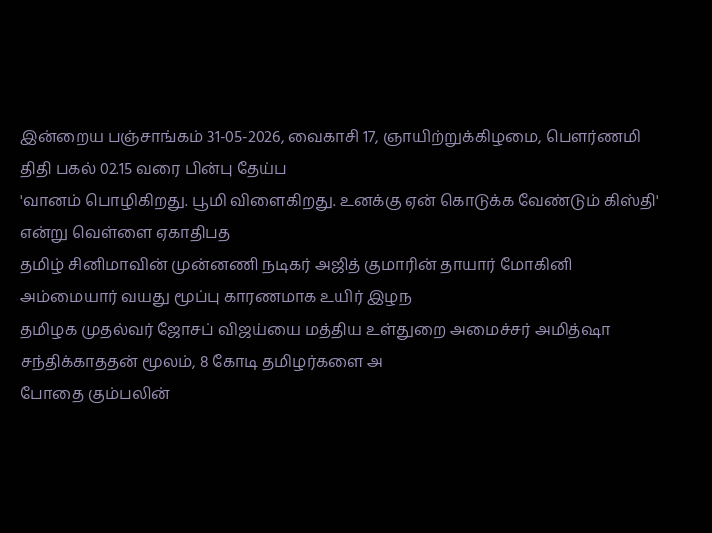இன்றைய பஞ்சாங்கம் 31-05-2026, வைகாசி 17, ஞாயிற்றுக்கிழமை, பௌர்ணமி திதி பகல் 02.15 வரை பின்பு தேய்ப
'வானம் பொழிகிறது. பூமி விளைகிறது. உனக்கு ஏன் கொடுக்க வேண்டும் கிஸ்தி' என்று வெள்ளை ஏகாதிபத
தமிழ் சினிமாவின் முன்னணி நடிகர் அஜித் குமாரின் தாயார் மோகினி அம்மையார் வயது மூப்பு காரணமாக உயிர் இழந
தமிழக முதல்வர் ஜோசப் விஜய்யை மத்திய உள்துறை அமைச்சர் அமித்ஷா சந்திக்காததன் மூலம், 8 கோடி தமிழர்களை அ
போதை கும்பலின்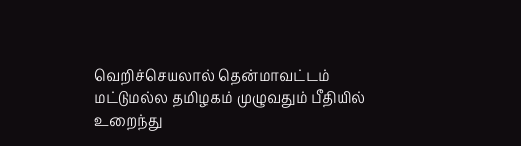வெறிச்செயலால் தென்மாவட்டம் மட்டுமல்ல தமிழகம் முழுவதும் பீதியில் உறைந்து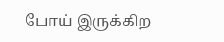போய் இருக்கிற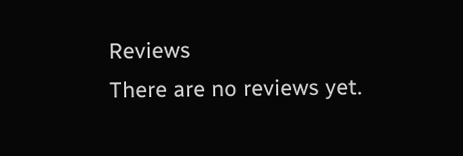Reviews
There are no reviews yet.